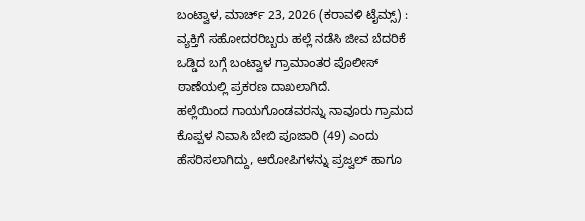ಬಂಟ್ವಾಳ, ಮಾರ್ಚ್ 23, 2026 (ಕರಾವಳಿ ಟೈಮ್ಸ್) : ವ್ಯಕ್ತಿಗೆ ಸಹೋದರರಿಬ್ಬರು ಹಲ್ಲೆ ನಡೆಸಿ ಜೀವ ಬೆದರಿಕೆ ಒಡ್ಡಿದ ಬಗ್ಗೆ ಬಂಟ್ವಾಳ ಗ್ರಾಮಾಂತರ ಪೊಲೀಸ್ ಠಾಣೆಯಲ್ಲಿ ಪ್ರಕರಣ ದಾಖಲಾಗಿದೆ.
ಹಲ್ಲೆಯಿಂದ ಗಾಯಗೊಂಡವರನ್ನು ನಾವೂರು ಗ್ರಾಮದ ಕೊಪ್ಪಳ ನಿವಾಸಿ ಬೇಬಿ ಪೂಜಾರಿ (49) ಎಂದು ಹೆಸರಿಸಲಾಗಿದ್ದು, ಆರೋಪಿಗಳನ್ನು ಪ್ರಜ್ವಲ್ ಹಾಗೂ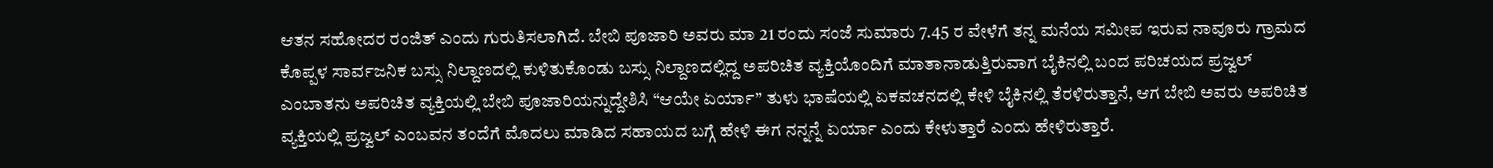ಆತನ ಸಹೋದರ ರಂಜಿತ್ ಎಂದು ಗುರುತಿಸಲಾಗಿದೆ. ಬೇಬಿ ಪೂಜಾರಿ ಅವರು ಮಾ 21 ರಂದು ಸಂಜೆ ಸುಮಾರು 7.45 ರ ವೇಳೆಗೆ ತನ್ನ ಮನೆಯ ಸಮೀಪ ಇರುವ ನಾವೂರು ಗ್ರಾಮದ ಕೊಪ್ಪಳ ಸಾರ್ವಜನಿಕ ಬಸ್ಸು ನಿಲ್ದಾಣದಲ್ಲಿ ಕುಳಿತುಕೊಂಡು ಬಸ್ಸು ನಿಲ್ದಾಣದಲ್ಲಿದ್ದ ಅಪರಿಚಿತ ವ್ಯಕ್ತಿಯೊಂದಿಗೆ ಮಾತಾನಾಡುತ್ತಿರುವಾಗ ಬೈಕಿನಲ್ಲಿ ಬಂದ ಪರಿಚಯದ ಪ್ರಜ್ವಲ್ ಎಂಬಾತನು ಅಪರಿಚಿತ ವ್ಯಕ್ತಿಯಲ್ಲಿ ಬೇಬಿ ಪೂಜಾರಿಯನ್ನುದ್ದೇಶಿಸಿ “ಆಯೇ ಏರ್ಯಾ” ತುಳು ಭಾಷೆಯಲ್ಲಿ ಏಕವಚನದಲ್ಲಿ ಕೇಳಿ ಬೈಕಿನಲ್ಲಿ ತೆರಳಿರುತ್ತಾನೆ, ಆಗ ಬೇಬಿ ಅವರು ಅಪರಿಚಿತ ವ್ಯಕ್ತಿಯಲ್ಲಿ ಪ್ರಜ್ವಲ್ ಎಂಬವನ ತಂದೆಗೆ ಮೊದಲು ಮಾಡಿದ ಸಹಾಯದ ಬಗ್ಗೆ ಹೇಳಿ ಈಗ ನನ್ನನ್ನೆ ಏರ್ಯಾ ಎಂದು ಕೇಳುತ್ತಾರೆ ಎಂದು ಹೇಳಿರುತ್ತಾರೆ.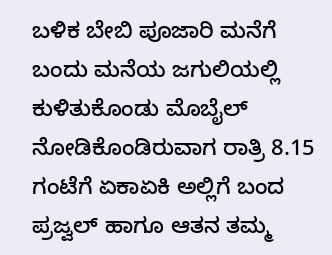ಬಳಿಕ ಬೇಬಿ ಪೂಜಾರಿ ಮನೆಗೆ ಬಂದು ಮನೆಯ ಜಗುಲಿಯಲ್ಲಿ ಕುಳಿತುಕೊಂಡು ಮೊಬೈಲ್ ನೋಡಿಕೊಂಡಿರುವಾಗ ರಾತ್ರಿ 8.15 ಗಂಟೆಗೆ ಏಕಾಏಕಿ ಅಲ್ಲಿಗೆ ಬಂದ ಪ್ರಜ್ವಲ್ ಹಾಗೂ ಆತನ ತಮ್ಮ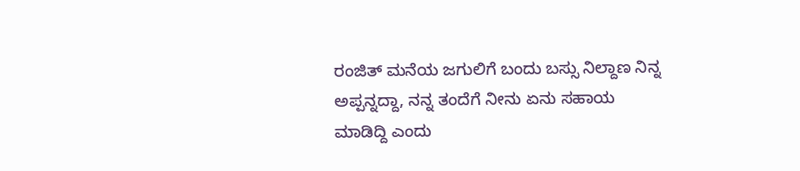ರಂಜಿತ್ ಮನೆಯ ಜಗುಲಿಗೆ ಬಂದು ಬಸ್ಸು ನಿಲ್ದಾಣ ನಿನ್ನ ಅಪ್ಪನ್ನದ್ದಾ, ನನ್ನ ತಂದೆಗೆ ನೀನು ಏನು ಸಹಾಯ ಮಾಡಿದ್ದಿ ಎಂದು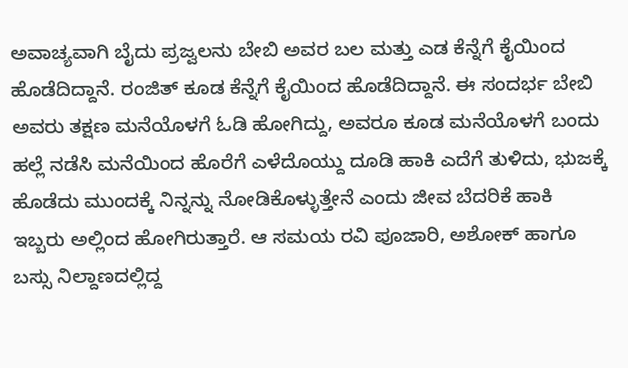ಅವಾಚ್ಯವಾಗಿ ಬೈದು ಪ್ರಜ್ವಲನು ಬೇಬಿ ಅವರ ಬಲ ಮತ್ತು ಎಡ ಕೆನ್ನೆಗೆ ಕೈಯಿಂದ ಹೊಡೆದಿದ್ದಾನೆ. ರಂಜಿತ್ ಕೂಡ ಕೆನ್ನೆಗೆ ಕೈಯಿಂದ ಹೊಡೆದಿದ್ದಾನೆ. ಈ ಸಂದರ್ಭ ಬೇಬಿ ಅವರು ತಕ್ಷಣ ಮನೆಯೊಳಗೆ ಓಡಿ ಹೋಗಿದ್ದು, ಅವರೂ ಕೂಡ ಮನೆಯೊಳಗೆ ಬಂದು ಹಲ್ಲೆ ನಡೆಸಿ ಮನೆಯಿಂದ ಹೊರೆಗೆ ಎಳೆದೊಯ್ದು ದೂಡಿ ಹಾಕಿ ಎದೆಗೆ ತುಳಿದು, ಭುಜಕ್ಕೆ ಹೊಡೆದು ಮುಂದಕ್ಕೆ ನಿನ್ನನ್ನು ನೋಡಿಕೊಳ್ಳುತ್ತೇನೆ ಎಂದು ಜೀವ ಬೆದರಿಕೆ ಹಾಕಿ ಇಬ್ಬರು ಅಲ್ಲಿಂದ ಹೋಗಿರುತ್ತಾರೆ. ಆ ಸಮಯ ರವಿ ಪೂಜಾರಿ, ಅಶೋಕ್ ಹಾಗೂ ಬಸ್ಸು ನಿಲ್ದಾಣದಲ್ಲಿದ್ದ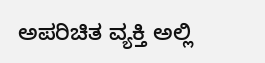ಅಪರಿಚಿತ ವ್ಯಕ್ತಿ ಅಲ್ಲಿ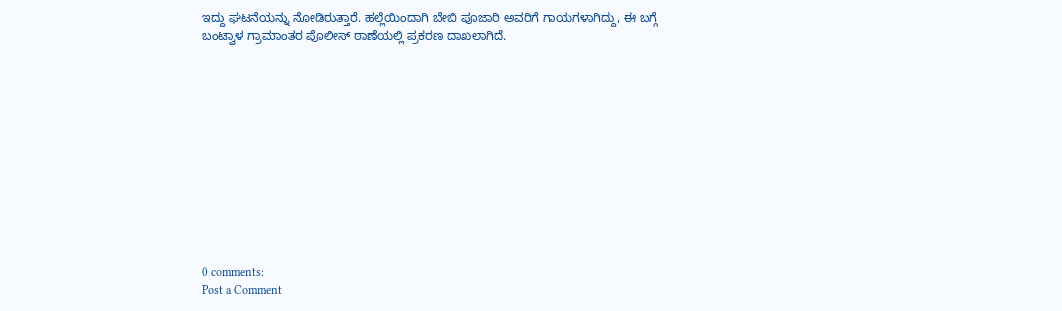ಇದ್ದು ಘಟನೆಯನ್ನು ನೋಡಿರುತ್ತಾರೆ. ಹಲ್ಲೆಯಿಂದಾಗಿ ಬೇಬಿ ಪೂಜಾರಿ ಅವರಿಗೆ ಗಾಯಗಳಾಗಿದ್ದು, ಈ ಬಗ್ಗೆ ಬಂಟ್ವಾಳ ಗ್ರಾಮಾಂತರ ಪೊಲೀಸ್ ಠಾಣೆಯಲ್ಲಿ ಪ್ರಕರಣ ದಾಖಲಾಗಿದೆ.












0 comments:
Post a Comment